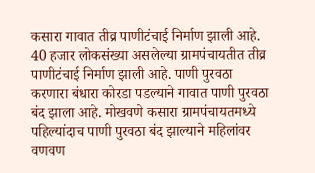कसारा गावात तीव्र पाणीटंचाई निर्माण झाली आहे. 40 हजार लोकसंख्या असलेल्या ग्रामपंचायतीत तीव्र पाणीटंचाई निर्माण झाली आहे. पाणी पुरवठा करणारा बंधारा कोरडा पडल्याने गावात पाणी पुरवठा बंद झाला आहे. मोखवणे कसारा ग्रामपंचायतमध्ये पहिल्यांदाच पाणी पुरवठा बंद झाल्याने महिलांवर वणवण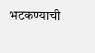भटकण्याची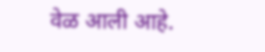वेळ आली आहे.